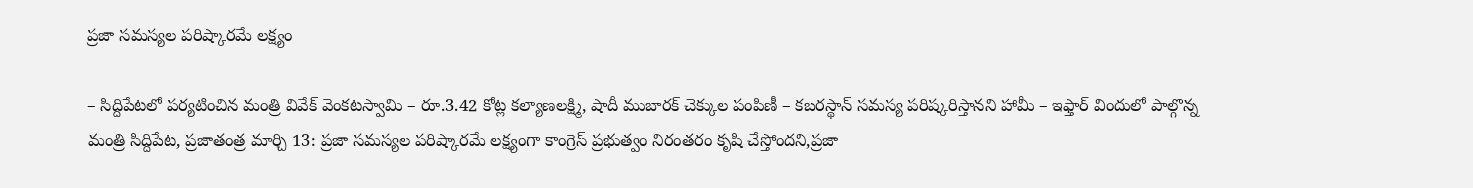ప్రజా సమస్యల పరిష్కారమే లక్ష్యం

– సిద్దిపేటలో పర్యటించిన మంత్రి వివేక్ వెంకటస్వామి – రూ.3.42 కోట్ల కల్యాణలక్ష్మి, షాదీ ముబారక్ చెక్కుల పంపిణీ – కబరస్థాన్ సమస్య పరిష్కరిస్తానని హామీ – ఇఫ్తార్ విందులో పాల్గొన్న మంత్రి సిద్దిపేట, ప్రజాతంత్ర మార్చి 13: ప్రజా సమస్యల పరిష్కారమే లక్ష్యంగా కాంగ్రెస్ ప్రభుత్వం నిరంతరం కృషి చేస్తోందని,ప్రజా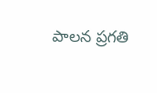పాలన ప్రగతి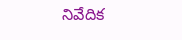నివేదిక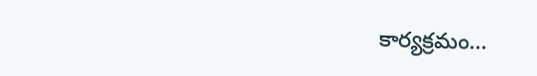కార్యక్రమం…